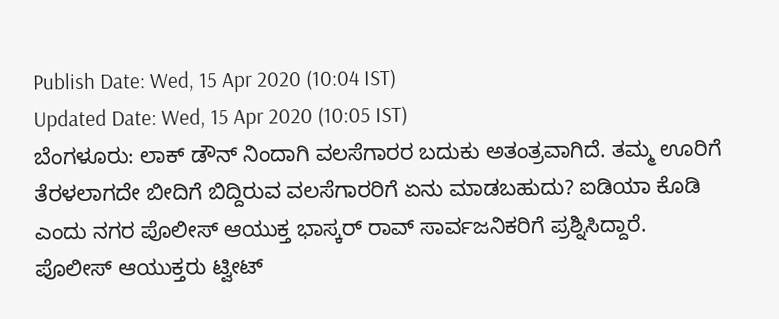Publish Date: Wed, 15 Apr 2020 (10:04 IST)
Updated Date: Wed, 15 Apr 2020 (10:05 IST)
ಬೆಂಗಳೂರು: ಲಾಕ್ ಡೌನ್ ನಿಂದಾಗಿ ವಲಸೆಗಾರರ ಬದುಕು ಅತಂತ್ರವಾಗಿದೆ. ತಮ್ಮ ಊರಿಗೆ ತೆರಳಲಾಗದೇ ಬೀದಿಗೆ ಬಿದ್ದಿರುವ ವಲಸೆಗಾರರಿಗೆ ಏನು ಮಾಡಬಹುದು? ಐಡಿಯಾ ಕೊಡಿ ಎಂದು ನಗರ ಪೊಲೀಸ್ ಆಯುಕ್ತ ಭಾಸ್ಕರ್ ರಾವ್ ಸಾರ್ವಜನಿಕರಿಗೆ ಪ್ರಶ್ನಿಸಿದ್ದಾರೆ.
ಪೊಲೀಸ್ ಆಯುಕ್ತರು ಟ್ವೀಟ್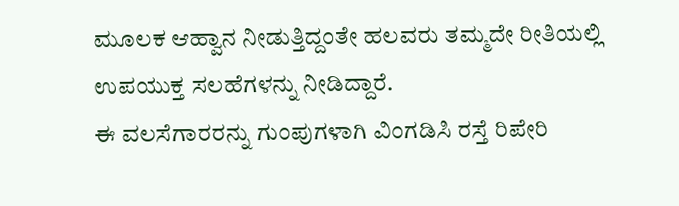ಮೂಲಕ ಆಹ್ವಾನ ನೀಡುತ್ತಿದ್ದಂತೇ ಹಲವರು ತಮ್ಮದೇ ರೀತಿಯಲ್ಲಿ ಉಪಯುಕ್ತ ಸಲಹೆಗಳನ್ನು ನೀಡಿದ್ದಾರೆ.
ಈ ವಲಸೆಗಾರರನ್ನು ಗುಂಪುಗಳಾಗಿ ವಿಂಗಡಿಸಿ ರಸ್ತೆ ರಿಪೇರಿ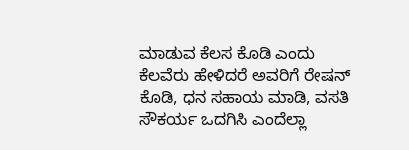ಮಾಡುವ ಕೆಲಸ ಕೊಡಿ ಎಂದು ಕೆಲವೆರು ಹೇಳಿದರೆ ಅವರಿಗೆ ರೇಷನ್ ಕೊಡಿ, ಧನ ಸಹಾಯ ಮಾಡಿ, ವಸತಿ ಸೌಕರ್ಯ ಒದಗಿಸಿ ಎಂದೆಲ್ಲಾ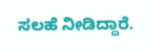ಸಲಹೆ ನೀಡಿದ್ದಾರೆ.